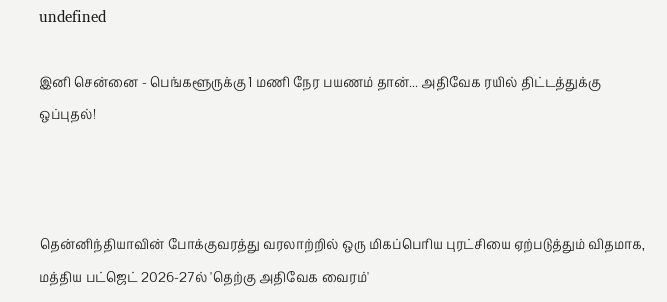undefined

இனி சென்னை - பெங்களூருக்கு 1 மணி நேர பயணம் தான்... அதிவேக ரயில் திட்டத்துக்கு ஒப்புதல்!



தென்னிந்தியாவின் போக்குவரத்து வரலாற்றில் ஒரு மிகப்பெரிய புரட்சியை ஏற்படுத்தும் விதமாக, மத்திய பட்ஜெட் 2026-27ல் 'தெற்கு அதிவேக வைரம்'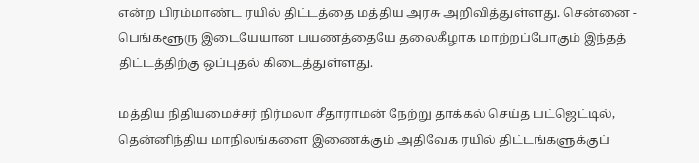என்ற பிரம்மாண்ட ரயில் திட்டத்தை மத்திய அரசு அறிவித்துள்ளது. சென்னை - பெங்களூரு இடையேயான பயணத்தையே தலைகீழாக மாற்றப்போகும் இந்தத் திட்டத்திற்கு ஒப்புதல் கிடைத்துள்ளது.

மத்திய நிதியமைச்சர் நிர்மலா சீதாராமன் நேற்று தாக்கல் செய்த பட்ஜெட்டில், தென்னிந்திய மாநிலங்களை இணைக்கும் அதிவேக ரயில் திட்டங்களுக்குப்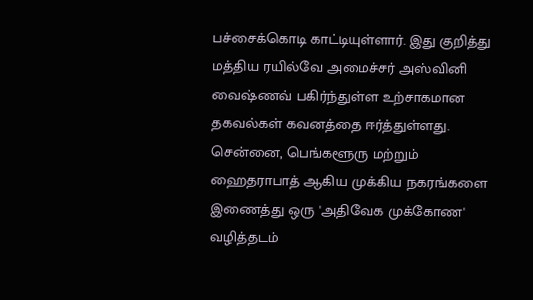பச்சைக்கொடி காட்டியுள்ளார். இது குறித்து மத்திய ரயில்வே அமைச்சர் அஸ்வினி வைஷ்ணவ் பகிர்ந்துள்ள உற்சாகமான தகவல்கள் கவனத்தை ஈர்த்துள்ளது. சென்னை, பெங்களூரு மற்றும் ஹைதராபாத் ஆகிய முக்கிய நகரங்களை இணைத்து ஒரு 'அதிவேக முக்கோண' வழித்தடம்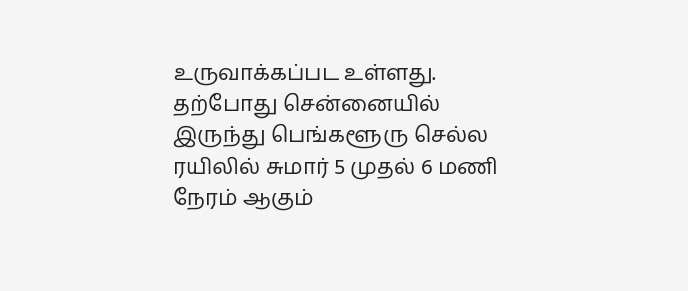உருவாக்கப்பட உள்ளது. தற்போது சென்னையில் இருந்து பெங்களூரு செல்ல ரயிலில் சுமார் 5 முதல் 6 மணி நேரம் ஆகும்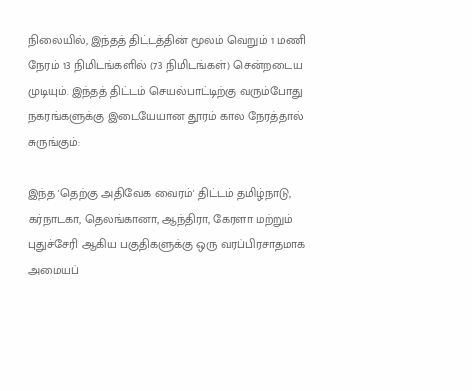நிலையில், இந்தத் திட்டத்தின் மூலம் வெறும் 1 மணி நேரம் 13 நிமிடங்களில் (73 நிமிடங்கள்) சென்றடைய முடியும். இந்தத் திட்டம் செயல்பாட்டிற்கு வரும்போது நகரங்களுக்கு இடையேயான தூரம் கால நேரத்தால் சுருங்கும்:

இந்த 'தெற்கு அதிவேக வைரம்' திட்டம் தமிழ்நாடு, கர்நாடகா, தெலங்கானா, ஆந்திரா, கேரளா மற்றும் புதுச்சேரி ஆகிய பகுதிகளுக்கு ஒரு வரப்பிரசாதமாக அமையப்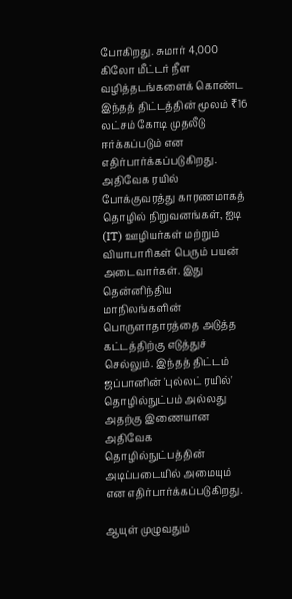போகிறது. சுமார் 4,000 கிலோ மீட்டர் நீள வழித்தடங்களைக் கொண்ட இந்தத் திட்டத்தின் மூலம் ₹16 லட்சம் கோடி முதலீடு ஈர்க்கப்படும் என எதிர்பார்க்கப்படுகிறது. அதிவேக ரயில் போக்குவரத்து காரணமாகத் தொழில் நிறுவனங்கள், ஐடி (IT) ஊழியர்கள் மற்றும் வியாபாரிகள் பெரும் பயன் அடைவார்கள். இது தென்னிந்திய மாநிலங்களின் பொருளாதாரத்தை அடுத்த கட்டத்திற்கு எடுத்துச் செல்லும். இந்தத் திட்டம் ஜப்பானின் 'புல்லட் ரயில்' தொழில்நுட்பம் அல்லது அதற்கு இணையான அதிவேக தொழில்நுட்பத்தின் அடிப்படையில் அமையும் என எதிர்பார்க்கப்படுகிறது.

ஆயுள் முழுவதும்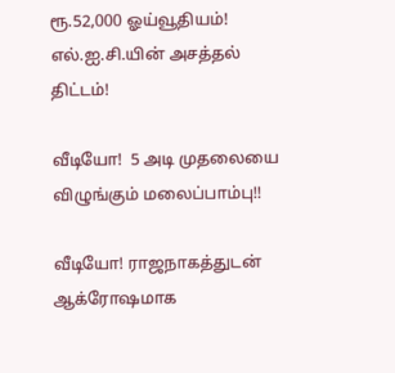ரூ.52,000 ஓய்வூதியம்! எல்.ஐ.சி.யின் அசத்தல் திட்டம்!

வீடியோ!  5 அடி முதலையை விழுங்கும் மலைப்பாம்பு!!

வீடியோ! ராஜநாகத்துடன் ஆக்ரோஷமாக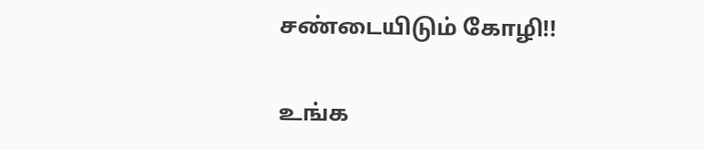சண்டையிடும் கோழி!!

உங்க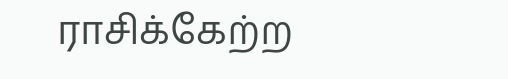ராசிக்கேற்ற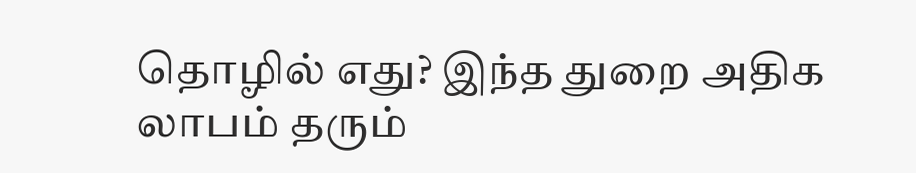தொழில் எது? இந்த துறை அதிக லாபம் தரும்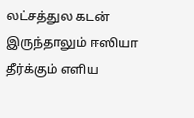லட்சத்துல கடன் இருந்தாலும் ஈஸியா தீர்க்கும் எளிய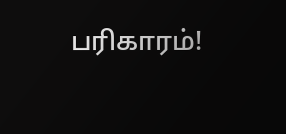பரிகாரம்!